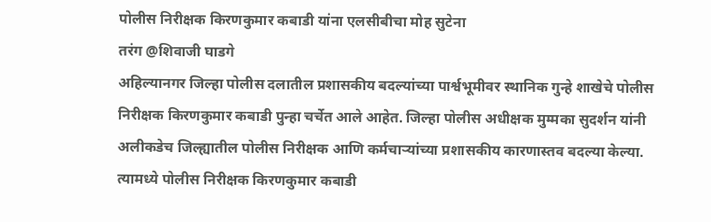पोलीस निरीक्षक किरणकुमार कबाडी यांना एलसीबीचा मोह सुटेना
तरंग @शिवाजी घाडगे
अहिल्यानगर जिल्हा पोलीस दलातील प्रशासकीय बदल्यांच्या पार्श्वभूमीवर स्थानिक गुन्हे शाखेचे पोलीस निरीक्षक किरणकुमार कबाडी पुन्हा चर्चेत आले आहेत. जिल्हा पोलीस अधीक्षक मुम्मका सुदर्शन यांनी अलीकडेच जिल्ह्यातील पोलीस निरीक्षक आणि कर्मचाऱ्यांच्या प्रशासकीय कारणास्तव बदल्या केल्या. त्यामध्ये पोलीस निरीक्षक किरणकुमार कबाडी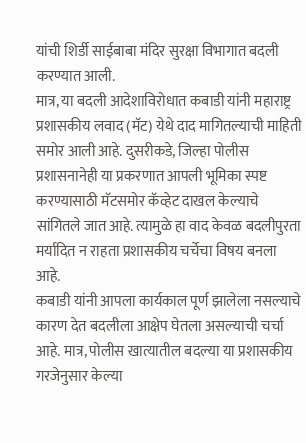यांची शिर्डी साईबाबा मंदिर सुरक्षा विभागात बदली करण्यात आली.
मात्र, या बदली आदेशाविरोधात कबाडी यांनी महाराष्ट्र प्रशासकीय लवाद (मॅट) येथे दाद मागितल्याची माहिती समोर आली आहे. दुसरीकडे, जिल्हा पोलीस प्रशासनानेही या प्रकरणात आपली भूमिका स्पष्ट करण्यासाठी मॅटसमोर कॅव्हेट दाखल केल्याचे सांगितले जात आहे. त्यामुळे हा वाद केवळ बदलीपुरता मर्यादित न राहता प्रशासकीय चर्चेचा विषय बनला आहे.
कबाडी यांनी आपला कार्यकाल पूर्ण झालेला नसल्याचे कारण देत बदलीला आक्षेप घेतला असल्याची चर्चा आहे. मात्र, पोलीस खात्यातील बदल्या या प्रशासकीय गरजेनुसार केल्या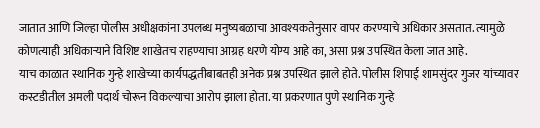जातात आणि जिल्हा पोलीस अधीक्षकांना उपलब्ध मनुष्यबळाचा आवश्यकतेनुसार वापर करण्याचे अधिकार असतात. त्यामुळे कोणत्याही अधिकाऱ्याने विशिष्ट शाखेतच राहण्याचा आग्रह धरणे योग्य आहे का, असा प्रश्न उपस्थित केला जात आहे.
याच काळात स्थानिक गुन्हे शाखेच्या कार्यपद्धतीबाबतही अनेक प्रश्न उपस्थित झाले होते. पोलीस शिपाई शामसुंदर गुजर यांच्यावर कस्टडीतील अमली पदार्थ चोरून विकल्याचा आरोप झाला होता. या प्रकरणात पुणे स्थानिक गुन्हे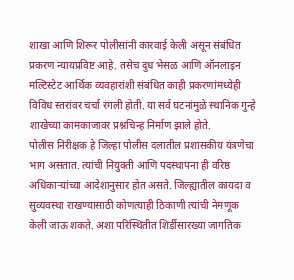शाखा आणि शिरूर पोलीसांनी कारवाई केली असून संबंधित प्रकरण न्यायप्रविष्ट आहे. तसेच दुध भेसळ आणि ऑनलाइन मल्टिस्टेट आर्थिक व्यवहारांशी संबंधित काही प्रकरणांमध्येही विविध स्तरांवर चर्चा रंगली होती. या सर्व घटनांमुळे स्थानिक गुन्हे शाखेच्या कामकाजावर प्रश्नचिन्ह निर्माण झाले होते.
पोलीस निरीक्षक हे जिल्हा पोलीस दलातील प्रशासकीय यंत्रणेचा भाग असतात. त्यांची नियुक्ती आणि पदस्थापना ही वरिष्ठ अधिकाऱ्यांच्या आदेशानुसार होत असते. जिल्ह्यातील कायदा व सुव्यवस्था राखण्यासाठी कोणत्याही ठिकाणी त्यांची नेमणूक केली जाऊ शकते. अशा परिस्थितीत शिर्डीसारख्या जागतिक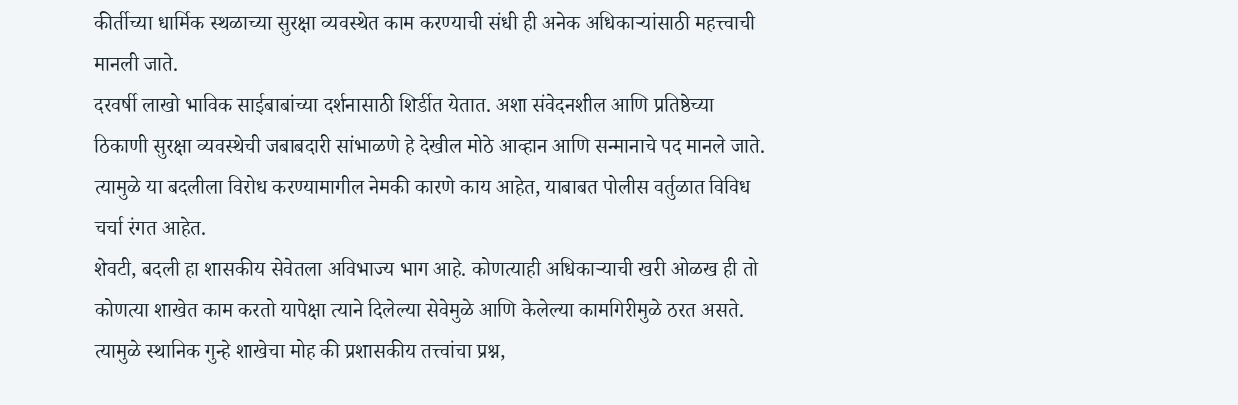कीर्तीच्या धार्मिक स्थळाच्या सुरक्षा व्यवस्थेत काम करण्याची संधी ही अनेक अधिकाऱ्यांसाठी महत्त्वाची मानली जाते.
दरवर्षी लाखो भाविक साईबाबांच्या दर्शनासाठी शिर्डीत येतात. अशा संवेदनशील आणि प्रतिष्ठेच्या ठिकाणी सुरक्षा व्यवस्थेची जबाबदारी सांभाळणे हे देखील मोठे आव्हान आणि सन्मानाचे पद मानले जाते. त्यामुळे या बदलीला विरोध करण्यामागील नेमकी कारणे काय आहेत, याबाबत पोलीस वर्तुळात विविध चर्चा रंगत आहेत.
शेवटी, बदली हा शासकीय सेवेतला अविभाज्य भाग आहे. कोणत्याही अधिकाऱ्याची खरी ओळख ही तो कोणत्या शाखेत काम करतो यापेक्षा त्याने दिलेल्या सेवेमुळे आणि केलेल्या कामगिरीमुळे ठरत असते. त्यामुळे स्थानिक गुन्हे शाखेचा मोह की प्रशासकीय तत्त्वांचा प्रश्न,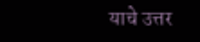याचे उत्तर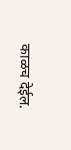काळच देईल.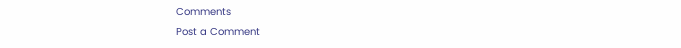Comments
Post a Comment